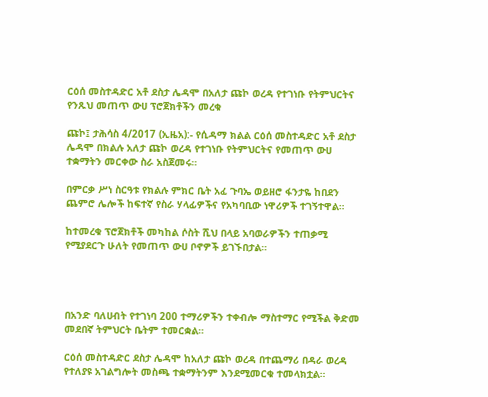ርዕሰ መስተዳድር አቶ ደስታ ሌዳሞ በአለታ ጩኮ ወረዳ የተገነቡ የትምህርትና የንጹህ መጠጥ ውሀ ፕሮጀክቶችን መረቁ

ጩኮ፤ ታሕሳስ 4/2017 (ኢዜአ):- የሲዳማ ክልል ርዕሰ መስተዳድር አቶ ደስታ ሌዳሞ በክልሉ አለታ ጩኮ ወረዳ የተገነቡ የትምህርትና የመጠጥ ውሀ ተቋማትን መርቀው ስራ አስጀመሩ።

በምርቃ ሥነ ስርዓቱ የክልሉ ምክር ቤት አፈ ጉባኤ ወይዘሮ ፋንታዬ ከበደን ጨምሮ ሌሎች ከፍተኛ የስራ ሃላፊዎችና የአካባቢው ነዋሪዎች ተገኝተዋል።

ከተመረቁ ፕሮጀክቶች መካከል ሶስት ሺህ በላይ አባወራዎችን ተጠቃሚ የሚያደርጉ ሁለት የመጠጥ ውሀ ቦኖዎች ይገኙበታል።




በአንድ ባለሀብት የተገነባ 200 ተማሪዎችን ተቀብሎ ማስተማር የሚችል ቅድመ መደበኛ ትምህርት ቤትም ተመርቋል።

ርዕሰ መስተዳድር ደስታ ሌዳሞ ከአለታ ጩኮ ወረዳ በተጨማሪ በዳራ ወረዳ የተለያዩ አገልግሎት መስጫ ተቋማትንም እንደሚመርቁ ተመላክቷል።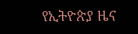የኢትዮጵያ ዜና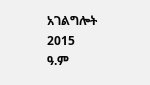አገልግሎት
2015
ዓ.ም